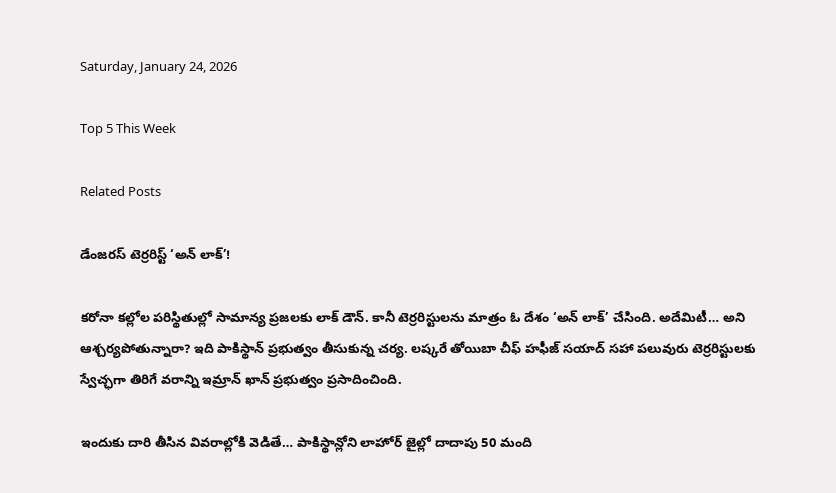Saturday, January 24, 2026

Top 5 This Week

Related Posts

డేంజరస్ టెర్రరిస్ట్ ‘అన్ లాక్’!

కరోనా కల్లోల పరిస్థితుల్లో సామాన్య ప్రజలకు లాక్ డౌన్. కానీ టెర్రరిస్టులను మాత్రం ఓ దేశం ‘అన్ లాక్’ చేసింది. అదేమిటీ… అని ఆశ్చర్యపోతున్నారా? ఇది పాకిస్థాన్ ప్రభుత్వం తీసుకున్న చర్య. లష్కరే తోయిబా చీఫ్ హఫీజ్ సయాద్ సహా పలువురు టెర్రరిస్టులకు స్వేచ్ఛగా తిరిగే వరాన్ని ఇమ్రాన్ ఖాన్ ప్రభుత్వం ప్రసాదించింది.

ఇందుకు దారి తీసిన వివరాల్లోకి వెడితే… పాకిస్థాన్లోని లాహోర్ జైల్లో దాదాపు 50 మంది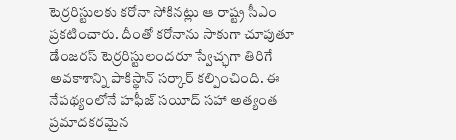టెర్రరిస్టులకు కరోనా సోకినట్లు ఆ రాష్ట్ర సీఎం ప్రకటించారు. దీంతో కరోనాను సాకుగా చూపుతూ డేంజరస్ టెర్రరిస్టులందరూ స్వేచ్ఛగా తిరిగే అవకాశాన్ని పాకిస్థాన్ సర్కార్ కల్పించింది. ఈ నేపథ్యంలోనే హఫీజ్ సయీద్ సహా అత్యంత ప్రమాదకరమైన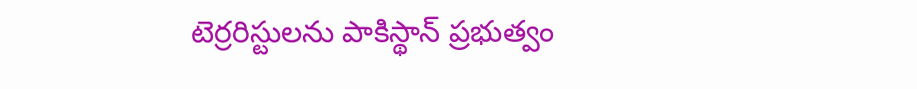టెర్రరిస్టులను పాకిస్థాన్ ప్రభుత్వం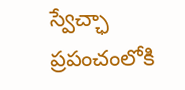స్వేచ్ఛా ప్రపంచంలోకి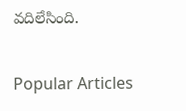వదిలేసింది.

Popular Articles